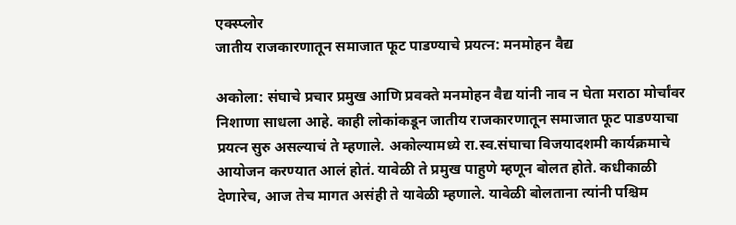एक्स्प्लोर
जातीय राजकारणातून समाजात फूट पाडण्याचे प्रयत्न: मनमोहन वैद्य

अकोला: संघाचे प्रचार प्रमुख आणि प्रवक्ते मनमोहन वैद्य यांनी नाव न घेता मराठा मोर्चांवर निशाणा साधला आहे. काही लोकांकडून जातीय राजकारणातून समाजात फूट पाडण्याचा प्रयत्न सुरु असल्याचं ते म्हणाले. अकोल्यामध्ये रा.स्व.संघाचा विजयादशमी कार्यक्रमाचे आयोजन करण्यात आलं होतं. यावेळी ते प्रमुख पाहुणे म्हणून बोलत होते. कधीकाळी देणारेच, आज तेच मागत असंही ते यावेळी म्हणाले. यावेळी बोलताना त्यांनी पश्चिम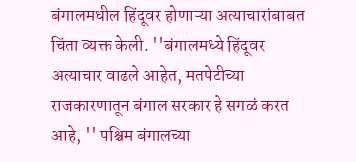बंगालमधील हिंदूवर होणाऱ्या अत्याचारांबाबत चिंता व्यक्त केली. ''बंगालमध्ये हिंदूवर अत्याचार वाढले आहेत, मतपेटीच्या राजकारणातून बंगाल सरकार हे सगळं करत आहे, '' पश्चिम बंगालच्या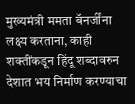मुख्यमंत्री ममता बॅनर्जींना लक्ष्य करताना, काही शक्तींकडून हिंदू शब्दावरुन देशात भय निर्माण करण्याचा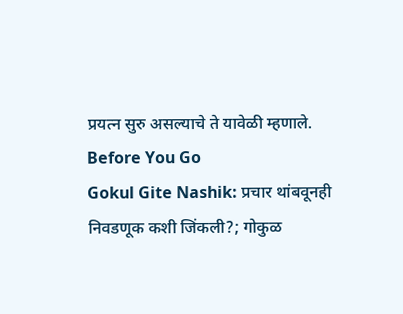प्रयत्न सुरु असल्याचे ते यावेळी म्हणाले.
Before You Go
Gokul Gite Nashik: प्रचार थांबवूनही निवडणूक कशी जिंकली?; गोकुळ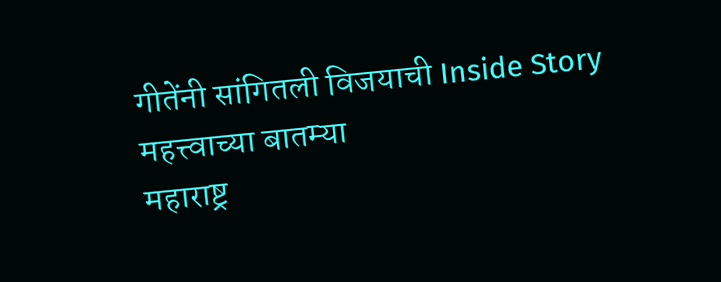गीतेंनी सांगितली विजयाची Inside Story
महत्त्वाच्या बातम्या
महाराष्ट्र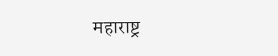महाराष्ट्र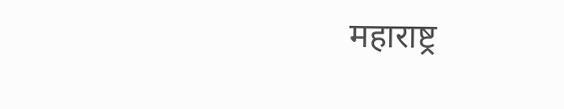महाराष्ट्र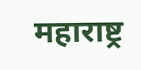महाराष्ट्र